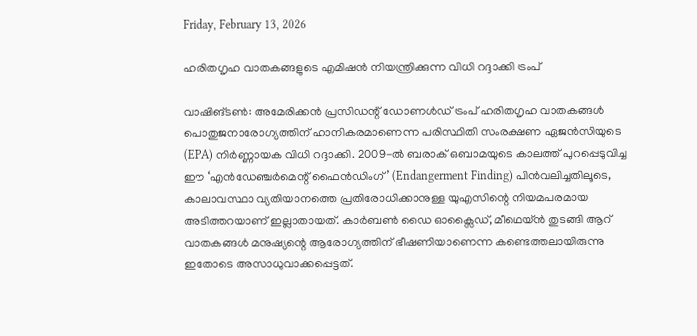Friday, February 13, 2026

ഹരിതഗൃഹ വാതകങ്ങളുടെ എമിഷന്‍ നിയന്ത്രിക്കുന്ന വിധി റദ്ദാക്കി ട്രംപ്

വാഷിങ്ടണ്‍: അമേരിക്കന്‍ പ്രസിഡന്റ് ഡോണള്‍ഡ് ട്രംപ് ഹരിതഗൃഹ വാതകങ്ങള്‍ പൊതുജനാരോഗ്യത്തിന് ഹാനികരമാണെന്ന പരിസ്ഥിതി സംരക്ഷണ ഏജന്‍സിയുടെ (EPA) നിര്‍ണ്ണായക വിധി റദ്ദാക്കി. 2009-ല്‍ ബരാക് ഒബാമയുടെ കാലത്ത് പുറപ്പെടുവിച്ച ഈ ‘എന്‍ഡേഞ്ചര്‍മെന്റ് ഫൈന്‍ഡിംഗ്’ (Endangerment Finding) പിന്‍വലിച്ചതിലൂടെ, കാലാവസ്ഥാ വ്യതിയാനത്തെ പ്രതിരോധിക്കാനുള്ള യുഎസിന്റെ നിയമപരമായ അടിത്തറയാണ് ഇല്ലാതായത്. കാര്‍ബണ്‍ ഡൈ ഓക്സൈഡ്, മീഥെയ്ന്‍ തുടങ്ങി ആറ് വാതകങ്ങള്‍ മനുഷ്യന്റെ ആരോഗ്യത്തിന് ഭീഷണിയാണെന്ന കണ്ടെത്തലായിരുന്നു ഇതോടെ അസാധുവാക്കപ്പെട്ടത്.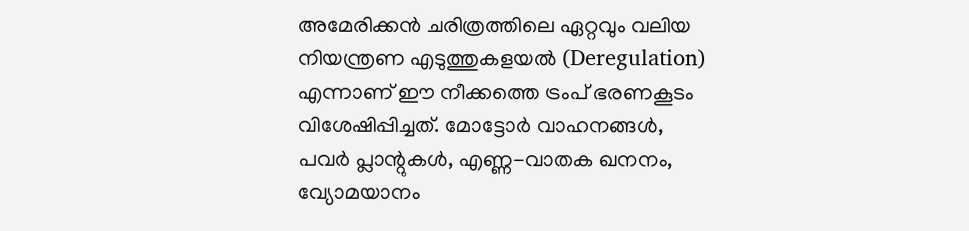അമേരിക്കന്‍ ചരിത്രത്തിലെ ഏറ്റവും വലിയ നിയന്ത്രണ എടുത്തുകളയല്‍ (Deregulation) എന്നാണ് ഈ നീക്കത്തെ ട്രംപ് ഭരണകൂടം വിശേഷിപ്പിച്ചത്. മോട്ടോര്‍ വാഹനങ്ങള്‍, പവര്‍ പ്ലാന്റുകള്‍, എണ്ണ-വാതക ഖനനം, വ്യോമയാനം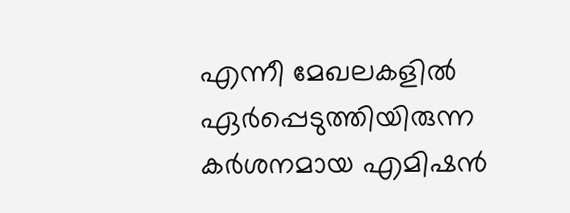എന്നീ മേഖലകളില്‍ ഏര്‍പ്പെടുത്തിയിരുന്ന കര്‍ശനമായ എമിഷന്‍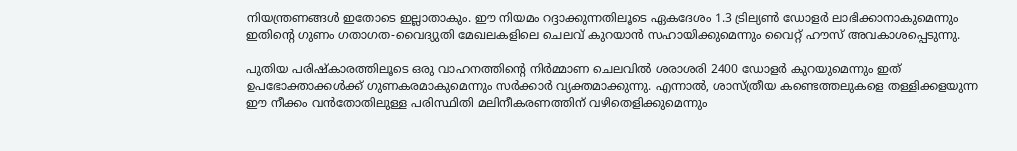നിയന്ത്രണങ്ങള്‍ ഇതോടെ ഇല്ലാതാകും. ഈ നിയമം റദ്ദാക്കുന്നതിലൂടെ ഏകദേശം 1.3 ട്രില്യണ്‍ ഡോളര്‍ ലാഭിക്കാനാകുമെന്നും ഇതിന്റെ ഗുണം ഗതാഗത-വൈദ്യുതി മേഖലകളിലെ ചെലവ് കുറയാന്‍ സഹായിക്കുമെന്നും വൈറ്റ് ഹൗസ് അവകാശപ്പെടുന്നു.

പുതിയ പരിഷ്‌കാരത്തിലൂടെ ഒരു വാഹനത്തിന്റെ നിര്‍മ്മാണ ചെലവില്‍ ശരാശരി 2400 ഡോളര്‍ കുറയുമെന്നും ഇത് ഉപഭോക്താക്കള്‍ക്ക് ഗുണകരമാകുമെന്നും സര്‍ക്കാര്‍ വ്യക്തമാക്കുന്നു. എന്നാല്‍, ശാസ്ത്രീയ കണ്ടെത്തലുകളെ തള്ളിക്കളയുന്ന ഈ നീക്കം വന്‍തോതിലുള്ള പരിസ്ഥിതി മലിനീകരണത്തിന് വഴിതെളിക്കുമെന്നും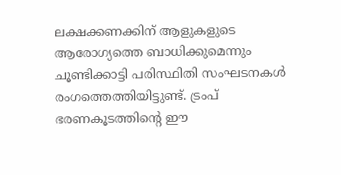ലക്ഷക്കണക്കിന് ആളുകളുടെ ആരോഗ്യത്തെ ബാധിക്കുമെന്നും ചൂണ്ടിക്കാട്ടി പരിസ്ഥിതി സംഘടനകള്‍ രംഗത്തെത്തിയിട്ടുണ്ട്. ട്രംപ് ഭരണകൂടത്തിന്റെ ഈ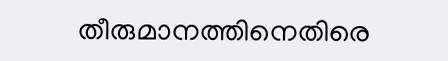തീരുമാനത്തിനെതിരെ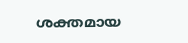ശക്തമായ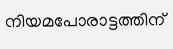നിയമപോരാട്ടത്തിന്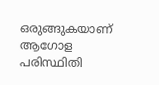ഒരുങ്ങുകയാണ് ആഗോള പരിസ്ഥിതി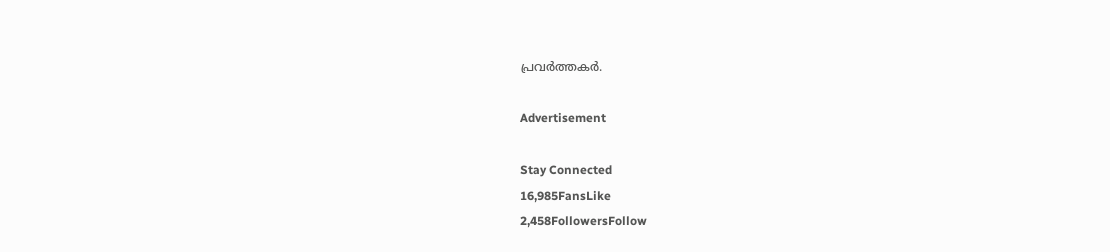പ്രവര്‍ത്തകര്‍.

Advertisement

Stay Connected
16,985FansLike
2,458FollowersFollow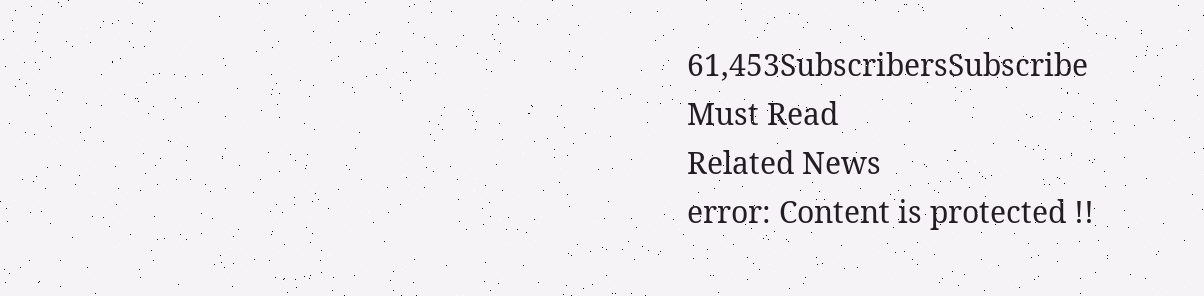61,453SubscribersSubscribe
Must Read
Related News
error: Content is protected !!